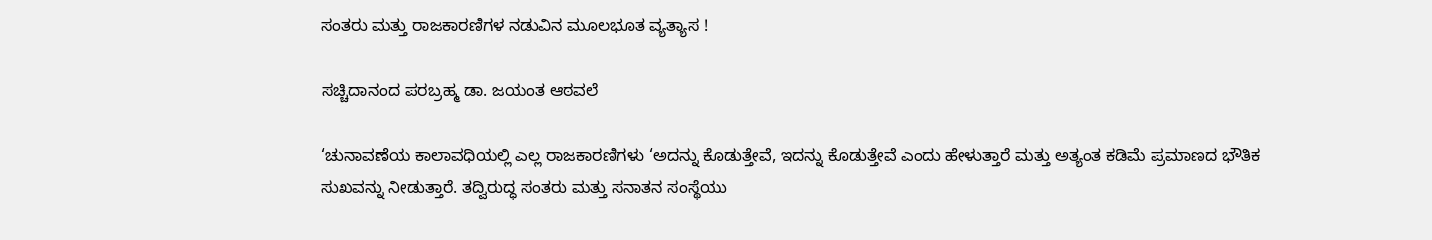ಸಂತರು ಮತ್ತು ರಾಜಕಾರಣಿಗಳ ನಡುವಿನ ಮೂಲಭೂತ ವ್ಯತ್ಯಾಸ !

ಸಚ್ಚಿದಾನಂದ ಪರಬ್ರಹ್ಮ ಡಾ. ಜಯಂತ ಆಠವಲೆ

‘ಚುನಾವಣೆಯ ಕಾಲಾವಧಿಯಲ್ಲಿ ಎಲ್ಲ ರಾಜಕಾರಣಿಗಳು ‘ಅದನ್ನು ಕೊಡುತ್ತೇವೆ, ಇದನ್ನು ಕೊಡುತ್ತೇವೆ ಎಂದು ಹೇಳುತ್ತಾರೆ ಮತ್ತು ಅತ್ಯಂತ ಕಡಿಮೆ ಪ್ರಮಾಣದ ಭೌತಿಕ ಸುಖವನ್ನು ನೀಡುತ್ತಾರೆ. ತದ್ವಿರುದ್ಧ ಸಂತರು ಮತ್ತು ಸನಾತನ ಸಂಸ್ಥೆಯು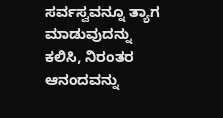ಸರ್ವಸ್ವವನ್ನೂ ತ್ಯಾಗ ಮಾಡುವುದನ್ನು ಕಲಿಸಿ, ನಿರಂತರ ಆನಂದವನ್ನು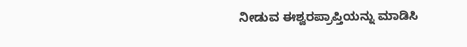ನೀಡುವ ಈಶ್ವರಪ್ರಾಪ್ತಿಯನ್ನು ಮಾಡಿಸಿ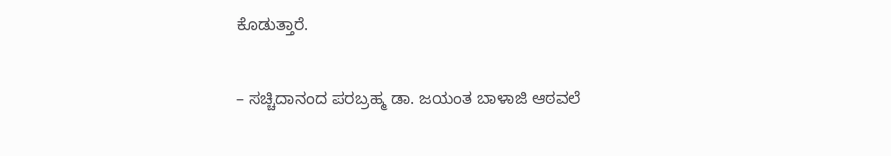ಕೊಡುತ್ತಾರೆ.

– ಸಚ್ಚಿದಾನಂದ ಪರಬ್ರಹ್ಮ ಡಾ. ಜಯಂತ ಬಾಳಾಜಿ ಆಠವಲೆ